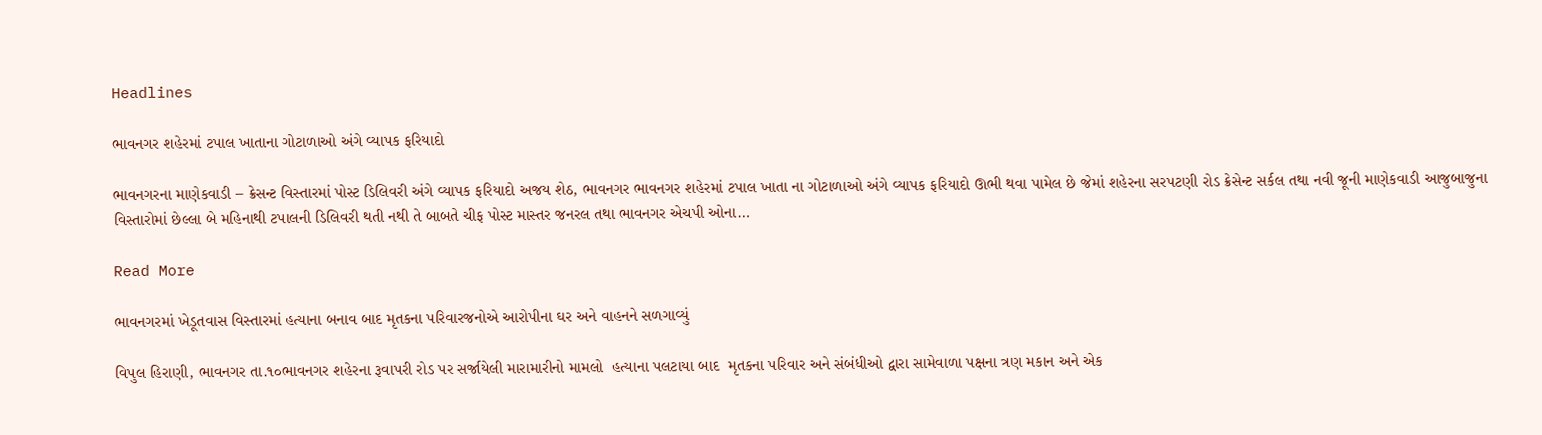Headlines

ભાવનગર શહેરમાં ટપાલ ખાતાના ગોટાળાઓ અંગે વ્યાપક ફરિયાદો

ભાવનગરના માણેકવાડી – ક્રેસન્ટ વિસ્તારમાં પોસ્ટ ડિલિવરી અંગે વ્યાપક ફરિયાદો અજય શેઠ, ભાવનગર ભાવનગર શહેરમાં ટપાલ ખાતા ના ગોટાળાઓ અંગે વ્યાપક ફરિયાદો ઊભી થવા પામેલ છે જેમાં શહેરના સરપટણી રોડ ક્રેસેન્ટ સર્કલ તથા નવી જૂની માણેકવાડી આજુબાજુના વિસ્તારોમાં છેલ્લા બે મહિનાથી ટપાલની ડિલિવરી થતી નથી તે બાબતે ચીફ પોસ્ટ માસ્તર જનરલ તથા ભાવનગર એચપી ઓના…

Read More

ભાવનગરમાં ખેડૂતવાસ વિસ્તારમાં હત્યાના બનાવ બાદ મૃતકના પરિવારજનોએ આરોપીના ઘર અને વાહનને સળગાવ્યું

વિપુલ હિરાણી, ભાવનગર તા.૧૦ભાવનગર શહેરના રૂવાપરી રોડ પર સર્જાયેલી મારામારીનો મામલો  હત્યાના પલટાયા બાદ  મૃતકના પરિવાર અને સંબંધીઓ દ્વારા સામેવાળા પક્ષના ત્રણ મકાન અને એક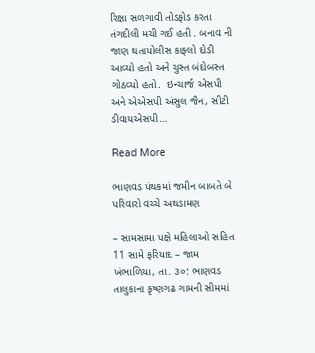રિક્ષા સળગાવી તોડફોડ કરતા તંગદીલી મચી ગઈ હતી . બનાવ ની જાણ થતાપોલીસ કાફલો દોડી આવ્યો હતો અને ચુસ્ત બંદોબસ્ત ગોઠવ્યો હતો.  ઇન્ચાર્જ એસપી અને એએસપી અંસુલ જૈન, સીટી ડીવાયએસપી…

Read More

ભાણવડ પંથકમાં જમીન બાબતે બે પરિવારો વચ્ચે અથડામણ

– સામસામા પક્ષે મહિલાઓ સહિત 11 સામે ફરિયાદ – જામ ખંભાળિયા, તા. ૩૦: ભાણવડ તાલુકાના કૃષ્ણગઢ ગામની સીમમાં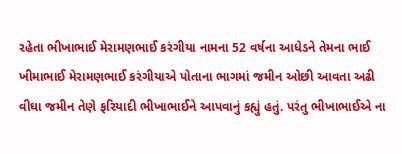રહેતા ભીખાભાઈ મેરામણભાઈ કરંગીયા નામના 52 વર્ષના આધેડને તેમના ભાઈ ખીમાભાઈ મેરામણભાઈ કરંગીયાએ પોતાના ભાગમાં જમીન ઓછી આવતા અઢી વીઘા જમીન તેણે ફરિયાદી ભીખાભાઈને આપવાનું કહ્યું હતું. પરંતુ ભીખાભાઈએ ના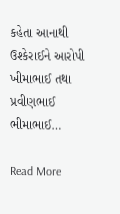કહેતા આનાથી ઉશ્કેરાઈને આરોપી ખીમાભાઈ તથા પ્રવીણભાઈ ભીમાભાઈ…

Read More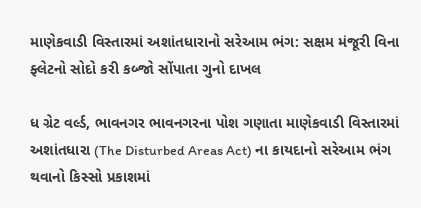માણેકવાડી વિસ્તારમાં અશાંતધારાનો સરેઆમ ભંગ: સક્ષમ મંજૂરી વિના ફ્લેટનો સોદો કરી કબ્જો સોંપાતા ગુનો દાખલ

ધ ગ્રેટ વર્લ્ડ, ભાવનગર ભાવનગરના પોશ ગણાતા માણેકવાડી વિસ્તારમાં અશાંતધારા (The Disturbed Areas Act) ના કાયદાનો સરેઆમ ભંગ થવાનો કિસ્સો પ્રકાશમાં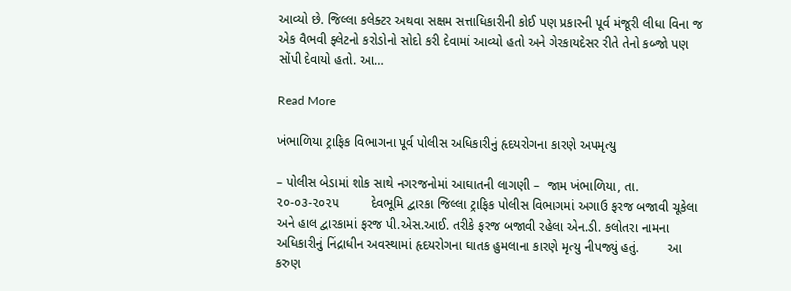આવ્યો છે. જિલ્લા કલેક્ટર અથવા સક્ષમ સત્તાધિકારીની કોઈ પણ પ્રકારની પૂર્વ મંજૂરી લીધા વિના જ એક વૈભવી ફ્લેટનો કરોડોનો સોદો કરી દેવામાં આવ્યો હતો અને ગેરકાયદેસર રીતે તેનો કબ્જો પણ સોંપી દેવાયો હતો. આ…

Read More

ખંભાળિયા ટ્રાફિક વિભાગના પૂર્વ પોલીસ અધિકારીનું હૃદયરોગના કારણે અપમૃત્યુ

– પોલીસ બેડામાં શોક સાથે નગરજનોમાં આઘાતની લાગણી –  જામ ખંભાળિયા, તા. ૨૦-૦૩-૨૦૨૫         દેવભૂમિ દ્વારકા જિલ્લા ટ્રાફિક પોલીસ વિભાગમાં અગાઉ ફરજ બજાવી ચૂકેલા અને હાલ દ્વારકામાં ફરજ પી.એસ.આઈ. તરીકે ફરજ બજાવી રહેલા એન.ડી. કલોતરા નામના અધિકારીનું નિંદ્રાધીન અવસ્થામાં હૃદયરોગના ઘાતક હુમલાના કારણે મૃત્યુ નીપજ્યું હતું.        આ કરુણ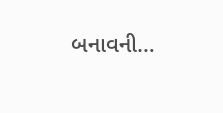બનાવની…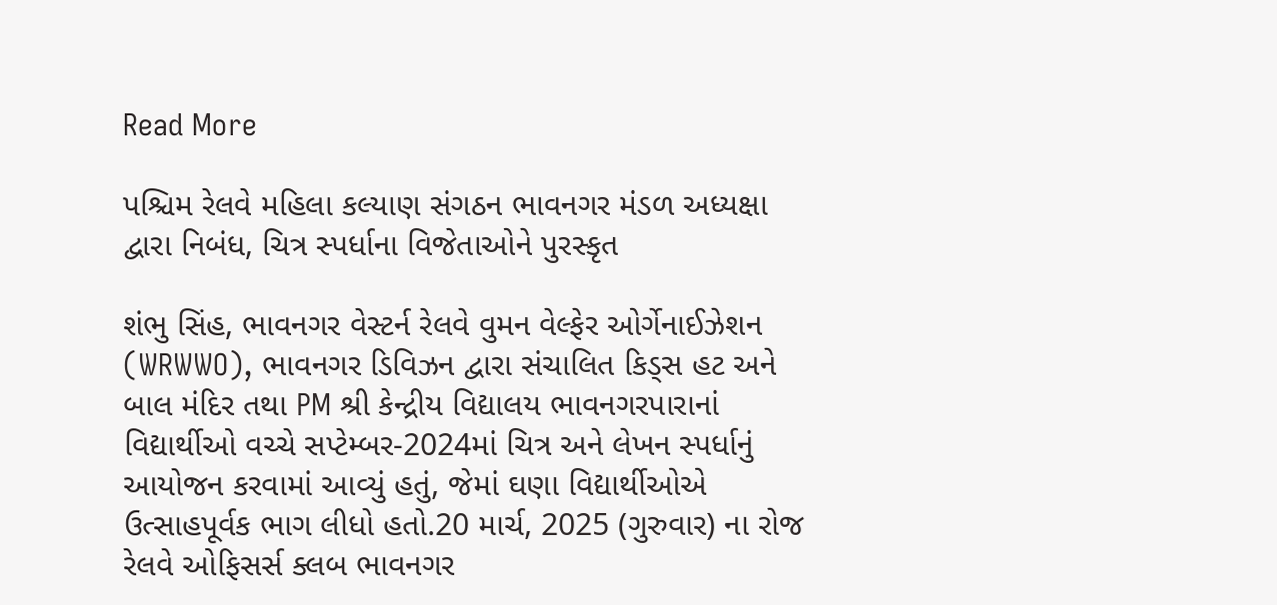Read More

પશ્ચિમ રેલવે મહિલા કલ્યાણ સંગઠન ભાવનગર મંડળ અધ્યક્ષા દ્વારા નિબંધ, ચિત્ર સ્પર્ધાના વિજેતાઓને પુરસ્કૃત

શંભુ સિંહ, ભાવનગર વેસ્ટર્ન રેલવે વુમન વેલ્ફેર ઓર્ગેનાઈઝેશન (WRWWO), ભાવનગર ડિવિઝન દ્વારા સંચાલિત કિડ્સ હટ અને બાલ મંદિર તથા PM શ્રી કેન્દ્રીય વિદ્યાલય ભાવનગરપારાનાં વિદ્યાર્થીઓ વચ્ચે સપ્ટેમ્બર-2024માં ચિત્ર અને લેખન સ્પર્ધાનું આયોજન કરવામાં આવ્યું હતું, જેમાં ઘણા વિદ્યાર્થીઓએ ઉત્સાહપૂર્વક ભાગ લીધો હતો.20 માર્ચ, 2025 (ગુરુવાર) ના રોજ રેલવે ઓફિસર્સ ક્લબ ભાવનગર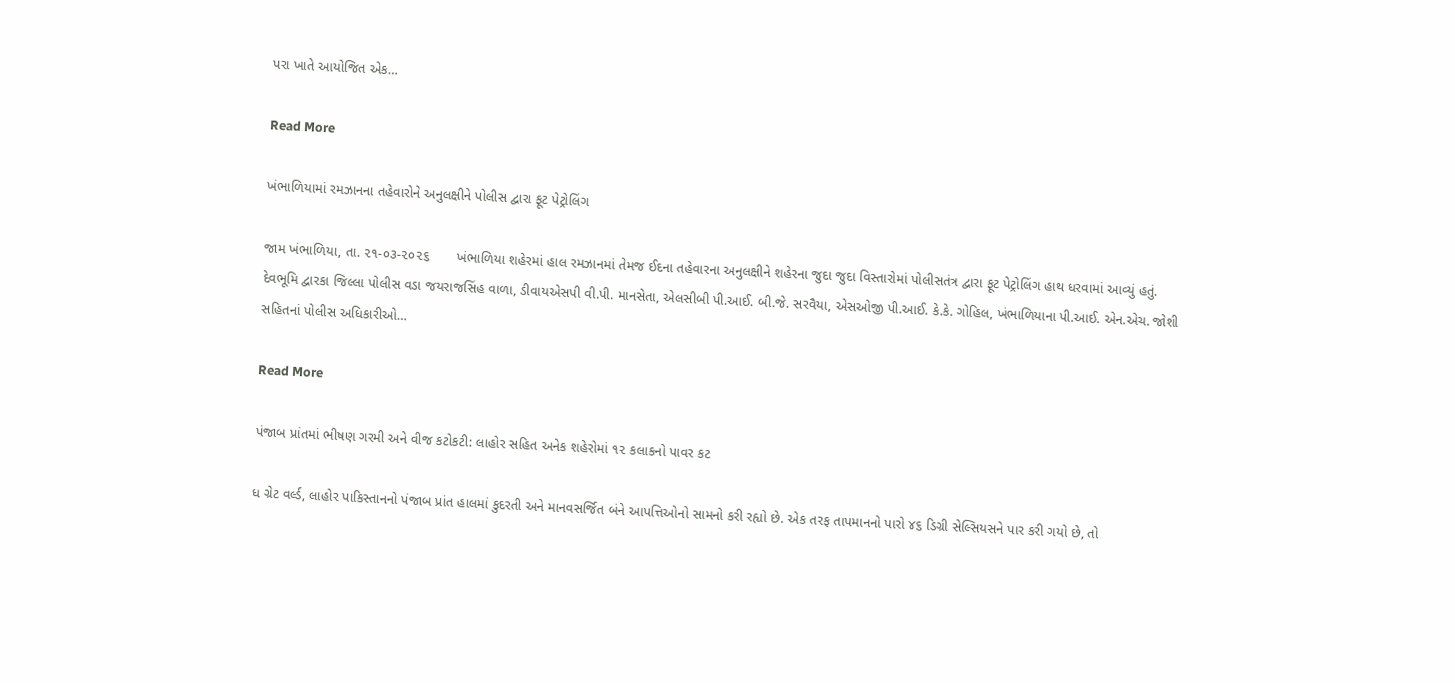પરા ખાતે આયોજિત એક…

Read More

ખંભાળિયામાં રમઝાનના તહેવારોને અનુલક્ષીને પોલીસ દ્વારા ફૂટ પેટ્રોલિંગ

જામ ખંભાળિયા, તા. ૨૧-૦૩-૨૦૨૬       ખંભાળિયા શહેરમાં હાલ રમઝાનમાં તેમજ ઈદના તહેવારના અનુલક્ષીને શહેરના જુદા જુદા વિસ્તારોમાં પોલીસતંત્ર દ્વારા ફૂટ પેટ્રોલિંગ હાથ ધરવામાં આવ્યું હતું.        દેવભૂમિ દ્વારકા જિલ્લા પોલીસ વડા જયરાજસિંહ વાળા, ડીવાયએસપી વી.પી. માનસેતા, એલસીબી પી.આઈ. બી.જે. સરવૈયા, એસઓજી પી.આઈ. કે.કે. ગોહિલ, ખંભાળિયાના પી.આઈ. એન.એચ. જોશી સહિતનાં પોલીસ અધિકારીઓ…

Read More

પંજાબ પ્રાંતમાં ભીષણ ગરમી અને વીજ કટોકટી: લાહોર સહિત અનેક શહેરોમાં ૧૨ કલાકનો પાવર કટ

ધ ગ્રેટ વર્લ્ડ, લાહોર પાકિસ્તાનનો પંજાબ પ્રાંત હાલમાં કુદરતી અને માનવસર્જિત બંને આપત્તિઓનો સામનો કરી રહ્યો છે. એક તરફ તાપમાનનો પારો ૪૬ ડિગ્રી સેલ્સિયસને પાર કરી ગયો છે, તો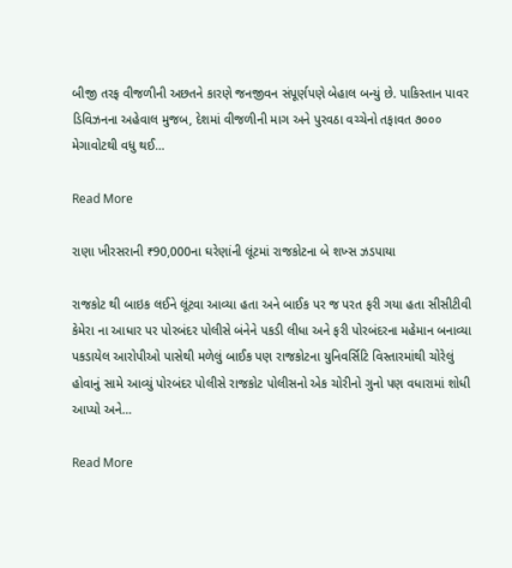બીજી તરફ વીજળીની અછતને કારણે જનજીવન સંપૂર્ણપણે બેહાલ બન્યું છે. પાકિસ્તાન પાવર ડિવિઝનના અહેવાલ મુજબ, દેશમાં વીજળીની માગ અને પુરવઠા વચ્ચેનો તફાવત ૭૦૦૦ મેગાવોટથી વધુ થઈ…

Read More

રાણા ખીરસરાની ₹90,000ના ઘરેણાંની લૂંટમાં રાજકોટના બે શખ્સ ઝડપાયા

રાજકોટ થી બાઇક લઈને લૂંટવા આવ્યા હતા અને બાઈક પર જ પરત ફરી ગયા હતા સીસીટીવી કેમેરા ના આધાર પર પોરબંદર પોલીસે બંનેને પકડી લીધા અને ફરી પોરબંદરના મહેમાન બનાવ્યા પકડાયેલ આરોપીઓ પાસેથી મળેલું બાઈક પણ રાજકોટના યુનિવર્સિટિ વિસ્તારમાંથી ચોરેલું હોવાનું સામે આવ્યું પોરબંદર પોલીસે રાજકોટ પોલીસનો એક ચોરીનો ગુનો પણ વધારામાં શોધી આપ્યો અને…

Read More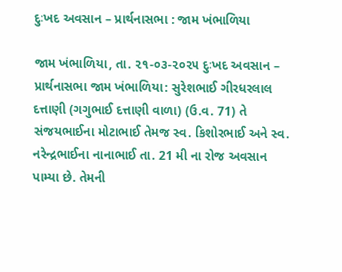દુઃખદ અવસાન – પ્રાર્થનાસભા : જામ ખંભાળિયા

જામ ખંભાળિયા, તા. ૨૧-૦૩-૨૦૨૫ દુઃખદ અવસાન – પ્રાર્થનાસભા જામ ખંભાળિયા: સુરેશભાઈ ગીરધરલાલ દત્તાણી (ગગુભાઈ દત્તાણી વાળા) (ઉ.વ. 71) તે સંજયભાઈના મોટાભાઈ તેમજ સ્વ. કિશોરભાઈ અને સ્વ. નરેન્દ્રભાઈના નાનાભાઈ તા. 21 મી ના રોજ અવસાન પામ્યા છે. તેમની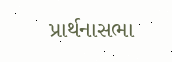પ્રાર્થનાસભા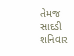તેમજ સાદડી શનિવાર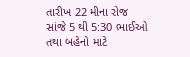તારીખ 22 મીના રોજ સાંજે 5 થી 5:30 ભાઈઓ તથા બહેનો માટે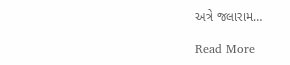અત્રે જલારામ…

Read More